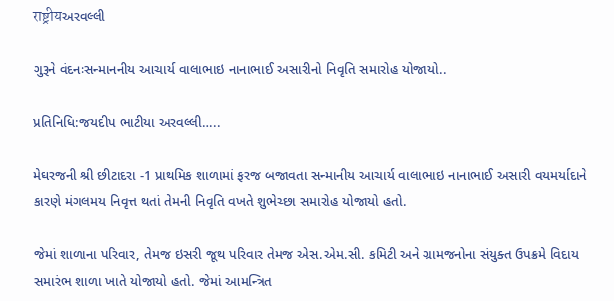राष्ट्रीयઅરવલ્લી

ગુરૂને વંદનઃસન્માનનીય આચાર્ય વાલાભાઇ નાનાભાઈ અસારીનો નિવૃતિ સમારોહ યોજાયો..

પ્રતિનિધિ:જયદીપ ભાટીયા અરવલ્લી…..

મેઘરજની શ્રી છીટાદરા -1 પ્રાથમિક શાળામાં ફરજ બજાવતા સન્માનીય આચાર્ય વાલાભાઇ નાનાભાઈ અસારી વયમર્યાદાને કારણે મંગલમય નિવૃત્ત થતાં તેમની નિવૃતિ વખતે શુભેચ્છા સમારોહ યોજાયો હતો.

જેમાં શાળાના પરિવાર, તેમજ ઇસરી જૂથ પરિવાર તેમજ એસ.એમ.સી. કમિટી અને ગ્રામજનોના સંયુક્ત ઉપક્રમે વિદાય સમારંભ શાળા ખાતે યોજાયો હતો. જેમાં આમન્ત્રિત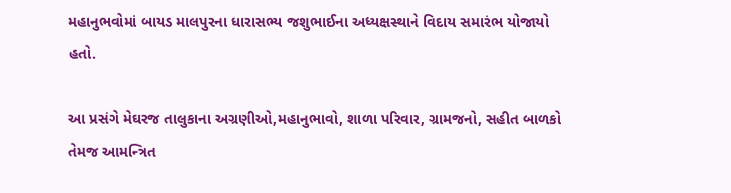મહાનુભવોમાં બાયડ માલપુરના ધારાસભ્ય જશુભાઈના અધ્યક્ષસ્થાને વિદાય સમારંભ યોજાયો હતો.

આ પ્રસંગે મેઘરજ તાલુકાના અગ્રણીઓ,મહાનુભાવો, શાળા પરિવાર, ગ્રામજનો, સહીત બાળકો તેમજ આમન્ત્રિત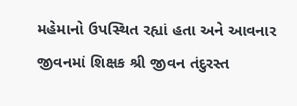મહેમાનો ઉપસ્થિત રહ્યાં હતા અને આવનાર જીવનમાં શિક્ષક શ્રી જીવન તંદુરસ્ત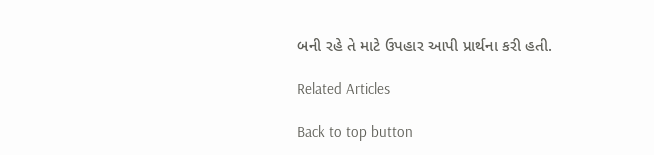બની રહે તે માટે ઉપહાર આપી પ્રાર્થના કરી હતી.

Related Articles

Back to top button